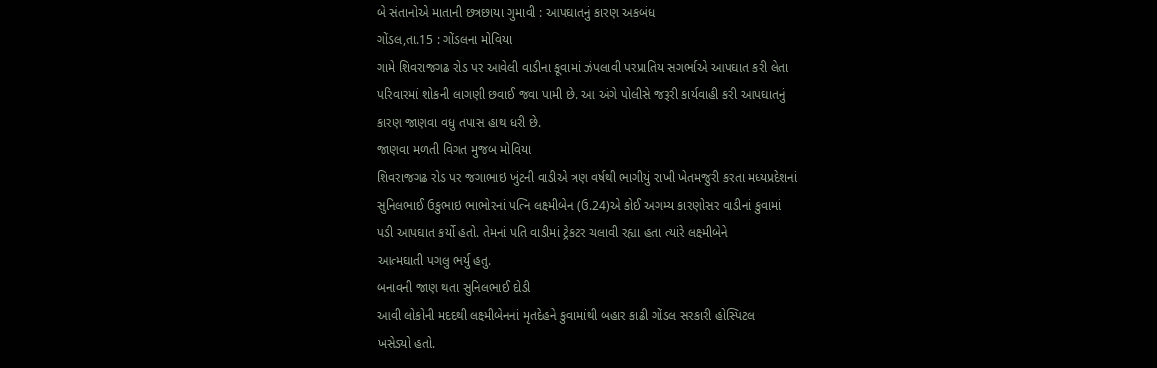બે સંતાનોએ માતાની છત્રછાયા ગુમાવી : આપઘાતનું કારણ અકબંધ
ગોંડલ,તા.15 : ગોંડલના મોવિયા
ગામે શિવરાજગઢ રોડ પર આવેલી વાડીના કૂવામાં ઝંપલાવી પરપ્રાતિય સગર્ભાએ આપઘાત કરી લેતા
પરિવારમાં શોકની લાગણી છવાઈ જવા પામી છે. આ અંગે પોલીસે જરૂરી કાર્યવાહી કરી આપઘાતનું
કારણ જાણવા વધુ તપાસ હાથ ધરી છે.
જાણવા મળતી વિગત મુજબ મોવિયા
શિવરાજગઢ રોડ પર જગાભાઇ ખુંટની વાડીએ ત્રણ વર્ષથી ભાગીયું રાખી ખેતમજુરી કરતા મધ્યપ્રદેશનાં
સુનિલભાઈ ઉકુભાઇ ભાભોરનાં પત્નિ લક્ષ્મીબેન (ઉ.24)એ કોઈ અગમ્ય કારણોસર વાડીનાં કુવામાં
પડી આપઘાત કર્યો હતો. તેમનાં પતિ વાડીમાં ટ્રેકટર ચલાવી રહ્યા હતા ત્યાંરે લક્ષ્મીબેને
આત્મઘાતી પગલુ ભર્યુ હતુ.
બનાવની જાણ થતા સુનિલભાઈ દોડી
આવી લોકોની મદદથી લક્ષ્મીબેનનાં મૃતદેહને કુવામાંથી બહાર કાઢી ગોંડલ સરકારી હોસ્પિટલ
ખસેડ્યો હતો.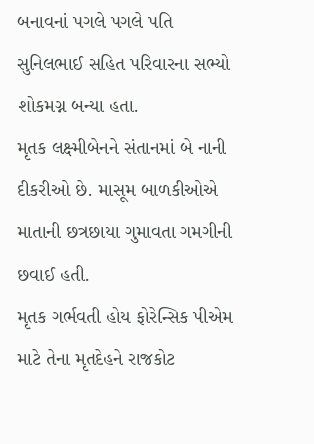બનાવનાં પગલે પગલે પતિ સુનિલભાઈ સહિત પરિવારના સભ્યો શોકમગ્ન બન્યા હતા.
મૃતક લક્ષ્મીબેનને સંતાનમાં બે નાની દીકરીઓ છે. માસૂમ બાળકીઓએ માતાની છત્રછાયા ગુમાવતા ગમગીની છવાઈ હતી.
મૃતક ગર્ભવતી હોય ફોરેન્સિક પીએમ
માટે તેના મૃતદેહને રાજકોટ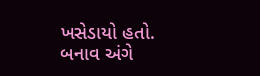ખસેડાયો હતો. બનાવ અંગે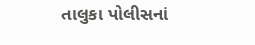તાલુકા પોલીસનાં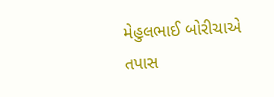મેહુલભાઈ બોરીચાએ
તપાસ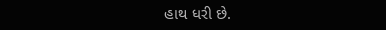હાથ ધરી છે.